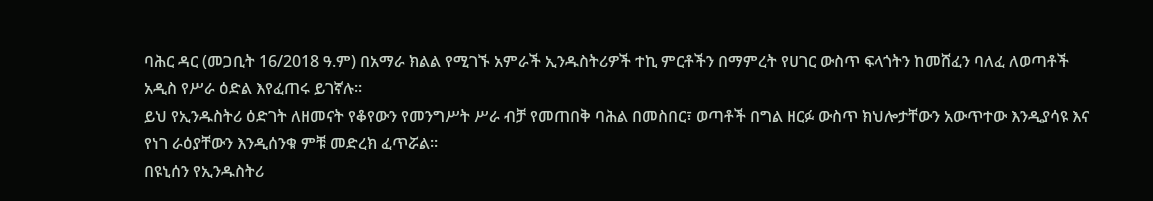ባሕር ዳር (መጋቢት 16/2018 ዓ.ም) በአማራ ክልል የሚገኙ አምራች ኢንዱስትሪዎች ተኪ ምርቶችን በማምረት የሀገር ውስጥ ፍላጎትን ከመሸፈን ባለፈ ለወጣቶች አዲስ የሥራ ዕድል እየፈጠሩ ይገኛሉ።
ይህ የኢንዱስትሪ ዕድገት ለዘመናት የቆየውን የመንግሥት ሥራ ብቻ የመጠበቅ ባሕል በመስበር፣ ወጣቶች በግል ዘርፉ ውስጥ ክህሎታቸውን አውጥተው እንዲያሳዩ እና የነገ ራዕያቸውን እንዲሰንቁ ምቹ መድረክ ፈጥሯል።
በዩኒሰን የኢንዱስትሪ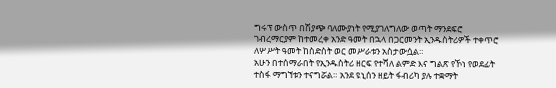ግሩፕ ውስጥ በሽያጭ ባለሙያነት የሚያገለግለው ወጣት ማንደፍሮ ገብረማርያም ከተመረቀ አንድ ዓመት በኋላ በጋርመንት ኢንዱስትሪዎች ተቀጥሮ ለሦሥት ዓመት ከስድስት ወር መሥራቱን አስታውሷል።
አሁን በተሰማራበት የኢንዱስትሪ ዘርፍ የተሻለ ልምድ እና ግልጽ የኾነ የወደፊት ተስፋ ማግኘቱን ተናግሯል። አንደ ዩኒሰን ዘይት ፋብሪካ ያሉ ተቋማት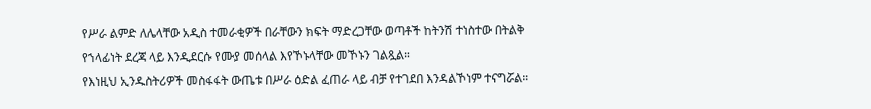የሥራ ልምድ ለሌላቸው አዲስ ተመራቂዎች በራቸውን ክፍት ማድረጋቸው ወጣቶች ከትንሽ ተነስተው በትልቅ የኀላፊነት ደረጃ ላይ እንዲደርሱ የሙያ መሰላል እየኾኑላቸው መኾኑን ገልጿል።
የእነዚህ ኢንዱስትሪዎች መስፋፋት ውጤቱ በሥራ ዕድል ፈጠራ ላይ ብቻ የተገደበ እንዳልኾነም ተናግሯል።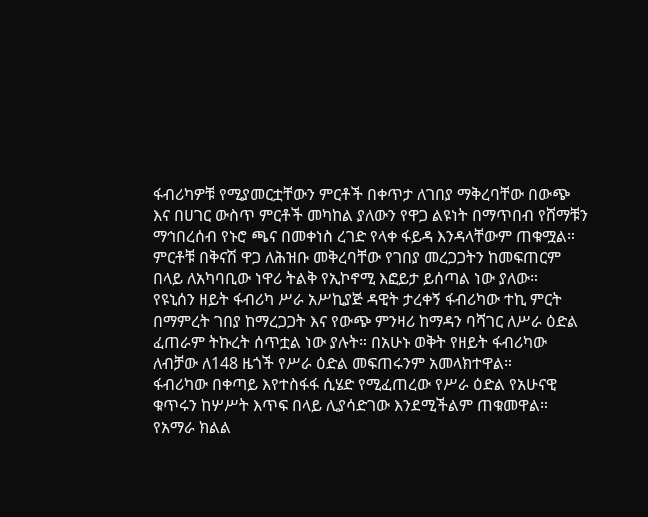ፋብሪካዎቹ የሚያመርቷቸውን ምርቶች በቀጥታ ለገበያ ማቅረባቸው በውጭ እና በሀገር ውስጥ ምርቶች መካከል ያለውን የዋጋ ልዩነት በማጥበብ የሸማቹን ማኅበረሰብ የኑሮ ጫና በመቀነስ ረገድ የላቀ ፋይዳ እንዳላቸውም ጠቁሟል።
ምርቶቹ በቅናሽ ዋጋ ለሕዝቡ መቅረባቸው የገበያ መረጋጋትን ከመፍጠርም በላይ ለአካባቢው ነዋሪ ትልቅ የኢኮኖሚ እፎይታ ይሰጣል ነው ያለው።
የዩኒሰን ዘይት ፋብሪካ ሥራ አሥኪያጅ ዳዊት ታረቀኝ ፋብሪካው ተኪ ምርት በማምረት ገበያ ከማረጋጋት እና የውጭ ምንዛሪ ከማዳን ባሻገር ለሥራ ዕድል ፈጠራም ትኩረት ሰጥቷል ነው ያሉት። በአሁኑ ወቅት የዘይት ፋብሪካው ለብቻው ለ148 ዜጎች የሥራ ዕድል መፍጠሩንም አመላክተዋል።
ፋብሪካው በቀጣይ እየተስፋፋ ሲሄድ የሚፈጠረው የሥራ ዕድል የአሁናዊ ቁጥሩን ከሦሥት እጥፍ በላይ ሊያሳድገው እንደሚችልም ጠቁመዋል።
የአማራ ክልል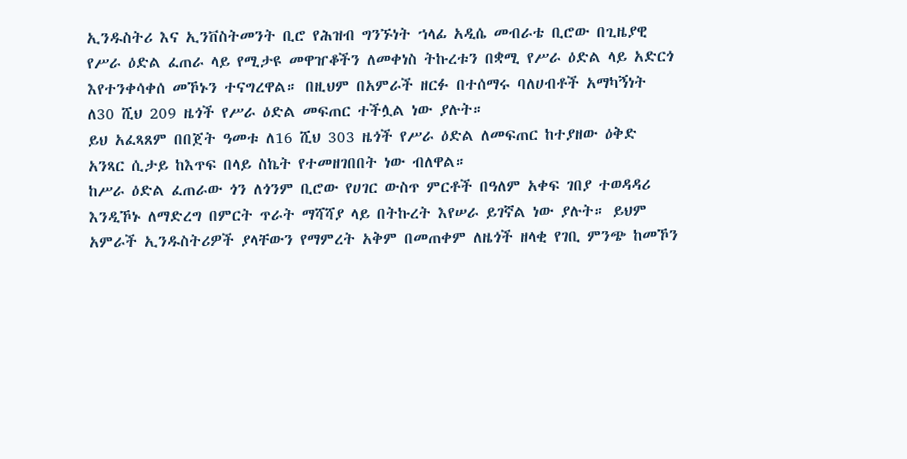ኢንዱስትሪ እና ኢንቨስትመንት ቢሮ የሕዝብ ግንኙነት ኀላፊ አዲሴ መብራቴ ቢሮው በጊዜያዊ የሥራ ዕድል ፈጠራ ላይ የሚታዩ መዋዠቆችን ለመቀነስ ትኩረቱን በቋሚ የሥራ ዕድል ላይ አድርጎ እየተንቀሳቀሰ መኾኑን ተናግረዋል። በዚህም በአምራች ዘርፉ በተሰማሩ ባለሀብቶች አማካኝነት ለ30 ሺህ 209 ዜጎች የሥራ ዕድል መፍጠር ተችሏል ነው ያሉት።
ይህ አፈጻጸም በበጀት ዓመቱ ለ16 ሺህ 303 ዜጎች የሥራ ዕድል ለመፍጠር ከተያዘው ዕቅድ አንጻር ሲታይ ከእጥፍ በላይ ስኬት የተመዘገበበት ነው ብለዋል።
ከሥራ ዕድል ፈጠራው ጎን ለጎንም ቢሮው የሀገር ውስጥ ምርቶች በዓለም አቀፍ ገበያ ተወዳዳሪ እንዲኾኑ ለማድረግ በምርት ጥራት ማሻሻያ ላይ በትኩረት እየሠራ ይገኛል ነው ያሉት። ይህም አምራች ኢንዱስትሪዎች ያላቸውን የማምረት አቅም በመጠቀም ለዜጎች ዘላቂ የገቢ ምንጭ ከመኾን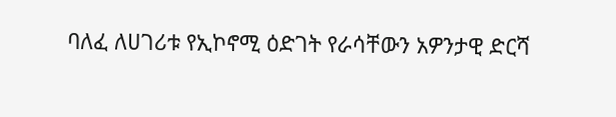ባለፈ ለሀገሪቱ የኢኮኖሚ ዕድገት የራሳቸውን አዎንታዊ ድርሻ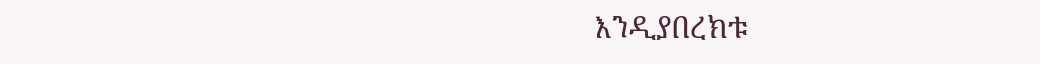እንዲያበረክቱ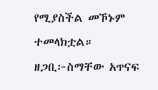የሚያስችል መኾኑም ተመላክቷል።
ዘጋቢ፦ስማቸው አጥናፍ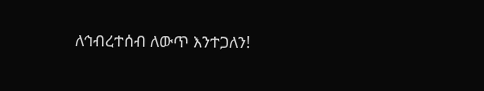ለኅብረተሰብ ለውጥ እንተጋለን!